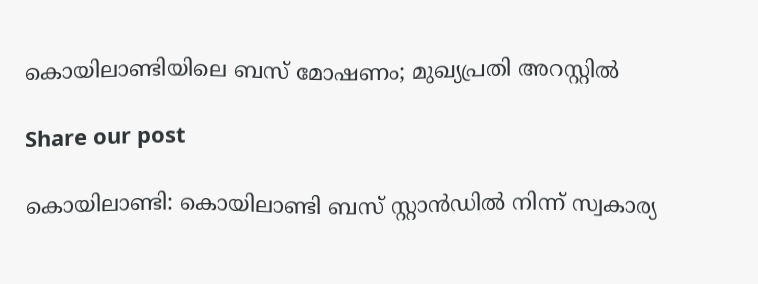കൊയിലാണ്ടിയിലെ ബസ് മോഷണം; മുഖ്യപ്രതി അറസ്റ്റിൽ

Share our post

കൊയിലാണ്ടി: കൊയിലാണ്ടി ബസ് സ്റ്റാൻഡിൽ നിന്ന് സ്വകാര്യ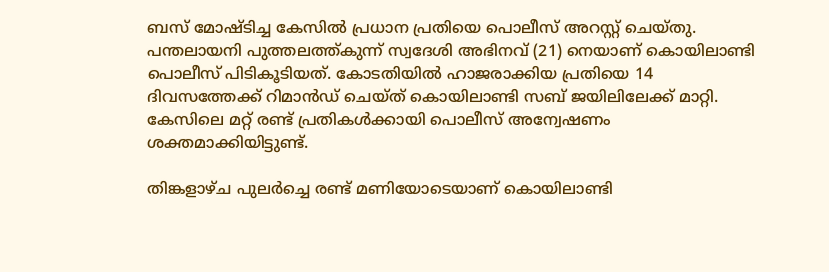ബസ് മോഷ്ടിച്ച കേസിൽ പ്രധാന പ്രതിയെ പൊലീസ് അറസ്റ്റ് ചെയ്തു. പന്തലായനി പുത്തലത്ത്കുന്ന് സ്വദേശി അഭിനവ് (21) നെയാണ് കൊയിലാണ്ടി പൊലീസ് പിടികൂടിയത്. കോടതിയിൽ ഹാജരാക്കിയ പ്രതിയെ 14 ദിവസത്തേക്ക് റിമാൻഡ് ചെയ്ത് കൊയിലാണ്ടി സബ് ജയിലിലേക്ക് മാറ്റി. കേസിലെ മറ്റ് രണ്ട് പ്രതികൾക്കായി പൊലീസ് അന്വേഷണം ശക്തമാക്കിയിട്ടുണ്ട്.

തിങ്കളാഴ്ച പുലർച്ചെ രണ്ട് മണിയോടെയാണ് കൊയിലാണ്ടി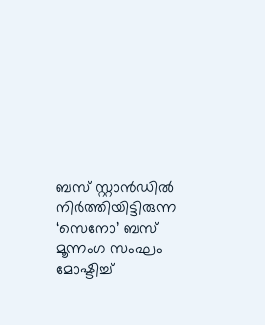ബസ് സ്റ്റാൻഡിൽ നിർത്തിയിട്ടിരുന്ന ‘സെനോ’ ബസ് മൂന്നംഗ സംഘം മോഷ്ടിച്ച്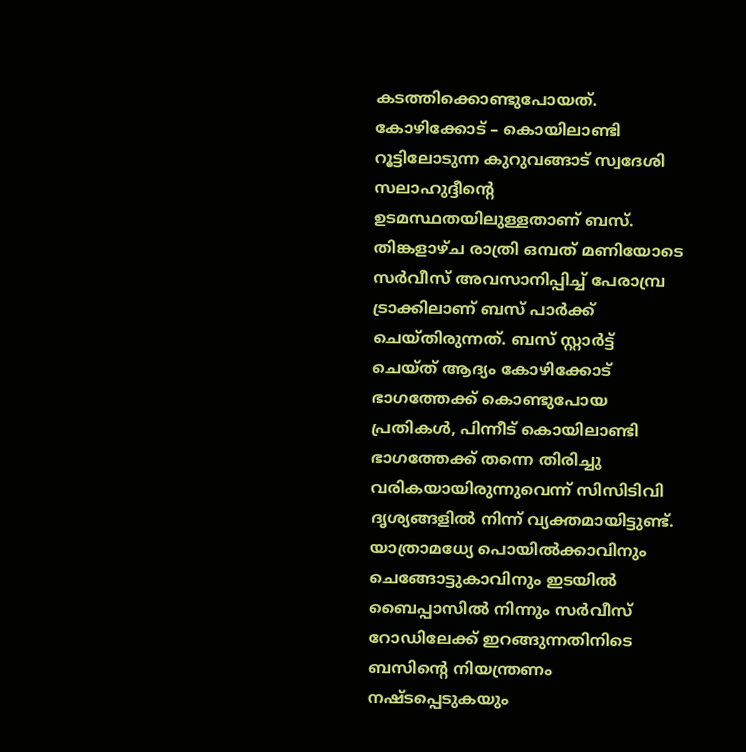കടത്തിക്കൊണ്ടുപോയത്. കോഴിക്കോട് – കൊയിലാണ്ടി റൂട്ടിലോടുന്ന കുറുവങ്ങാട് സ്വദേശി സലാഹുദ്ദീന്റെ ഉടമസ്ഥതയിലുള്ളതാണ് ബസ്. തിങ്കളാഴ്ച രാത്രി ഒമ്പത് മണിയോടെ സർവീസ് അവസാനിപ്പിച്ച് പേരാമ്പ്ര ട്രാക്കിലാണ് ബസ് പാർക്ക് ചെയ്തിരുന്നത്. ബസ് സ്റ്റാർട്ട് ചെയ്ത് ആദ്യം കോഴിക്കോട് ഭാഗത്തേക്ക് കൊണ്ടുപോയ പ്രതികൾ, പിന്നീട് കൊയിലാണ്ടി ഭാഗത്തേക്ക് തന്നെ തിരിച്ചു വരികയായിരുന്നുവെന്ന് സിസിടിവി ദൃശ്യങ്ങളിൽ നിന്ന് വ്യക്തമായിട്ടുണ്ട്. യാത്രാമധ്യേ പൊയിൽക്കാവിനും ചെങ്ങോട്ടുകാവിനും ഇടയിൽ ബൈപ്പാസിൽ നിന്നും സർവീസ് റോഡിലേക്ക് ഇറങ്ങുന്നതിനിടെ ബസിന്റെ നിയന്ത്രണം നഷ്ടപ്പെടുകയും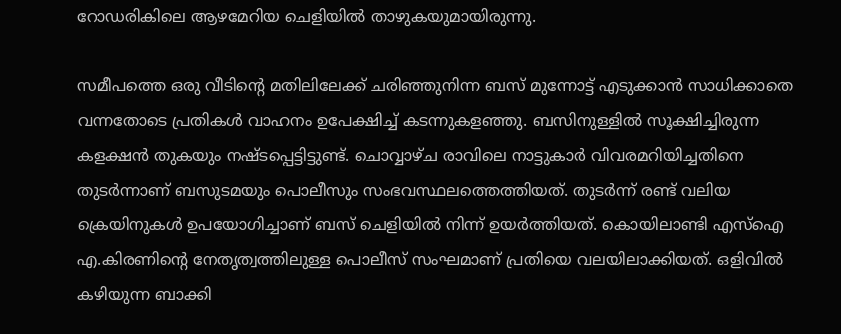റോഡരികിലെ ആഴമേറിയ ചെളിയിൽ താഴുകയുമായിരുന്നു.

സമീപത്തെ ഒരു വീടിന്റെ മതിലിലേക്ക് ചരിഞ്ഞുനിന്ന ബസ് മുന്നോട്ട് എടുക്കാൻ സാധിക്കാതെ വന്നതോടെ പ്രതികൾ വാഹനം ഉപേക്ഷിച്ച് കടന്നുകളഞ്ഞു. ബസിനുള്ളിൽ സൂക്ഷിച്ചിരുന്ന കളക്ഷൻ തുകയും നഷ്ടപ്പെട്ടിട്ടുണ്ട്. ചൊവ്വാഴ്ച രാവിലെ നാട്ടുകാർ വിവരമറിയിച്ചതിനെ തുടർന്നാണ് ബസുടമയും പൊലീസും സംഭവസ്ഥലത്തെത്തിയത്. തുടർന്ന് രണ്ട് വലിയ ക്രെയിനുകൾ ഉപയോഗിച്ചാണ് ബസ് ചെളിയിൽ നിന്ന് ഉയർത്തിയത്. കൊയിലാണ്ടി എസ്‌ഐ എ.കിരണിന്റെ നേതൃത്വത്തിലുള്ള പൊലീസ് സംഘമാണ് പ്രതിയെ വലയിലാക്കിയത്. ഒളിവിൽ കഴിയുന്ന ബാക്കി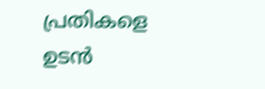പ്രതികളെ ഉടൻ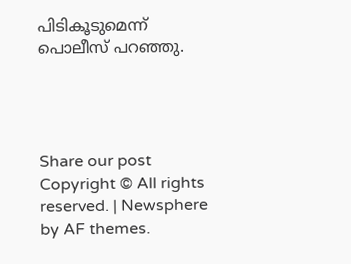പിടികൂടുമെന്ന് പൊലീസ് പറഞ്ഞു.




Share our post
Copyright © All rights reserved. | Newsphere by AF themes.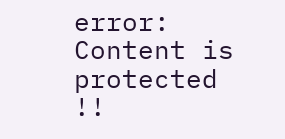error: Content is protected !!